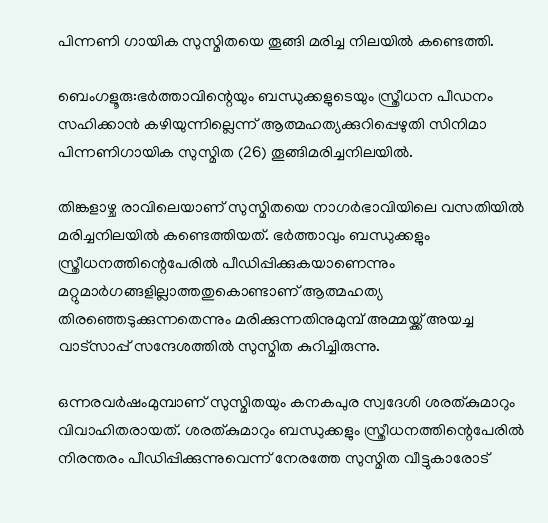പിന്നണി ഗായിക സുസ്മിതയെ തൂങ്ങി മരിച്ച നിലയിൽ കണ്ടെത്തി.

ബെംഗളൂരു:ഭർത്താവിന്റെയും ബന്ധുക്കളുടെയും സ്ത്രീധന പീഡനം സഹിക്കാൻ കഴിയുന്നില്ലെന്ന് ആത്മഹത്യക്കുറിപ്പെഴുതി സിനിമാ പിന്നണിഗായിക സുസ്മിത (26) തൂങ്ങിമരിച്ചനിലയിൽ.

തിങ്കളാഴ്ച രാവിലെയാണ് സുസ്മിതയെ നാഗർഭാവിയിലെ വസതിയിൽ മരിച്ചനിലയിൽ കണ്ടെത്തിയത്. ഭർത്താവും ബന്ധുക്കളും സ്ത്രീധനത്തിന്റെപേരിൽ പീഡിപ്പിക്കുകയാണെന്നും മറ്റുമാർഗങ്ങളില്ലാത്തതുകൊണ്ടാണ് ആത്മഹത്യ തിരഞ്ഞെടുക്കുന്നതെന്നും മരിക്കുന്നതിനുമുമ്പ് അമ്മയ്ക്ക് അയച്ച വാട്സാപ്പ് സന്ദേശത്തിൽ സുസ്മിത കുറിച്ചിരുന്നു.

ഒന്നരവർഷംമുമ്പാണ് സുസ്മിതയും കനകപുര സ്വദേശി ശരത്കുമാറും വിവാഹിതരായത്. ശരത്കുമാറും ബന്ധുക്കളും സ്ത്രീധനത്തിന്റെപേരിൽ നിരന്തരം പീഡിപ്പിക്കുന്നുവെന്ന് നേരത്തേ സുസ്മിത വീട്ടുകാരോട്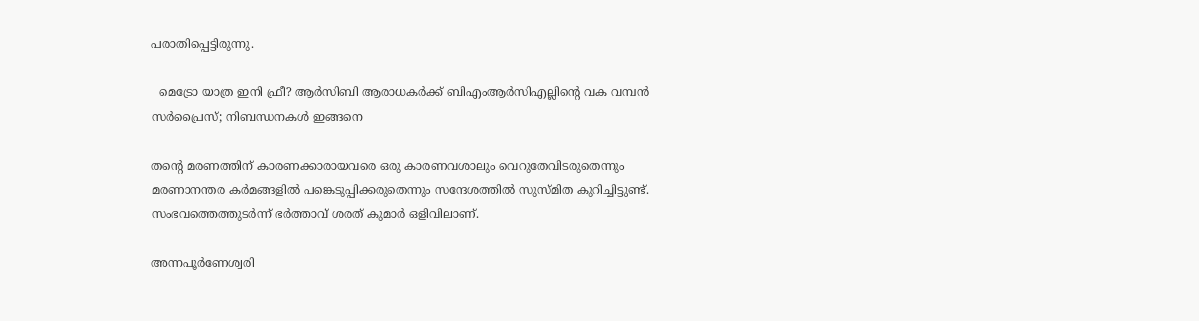പരാതിപ്പെട്ടിരുന്നു.

  മെട്രോ യാത്ര ഇനി ഫ്രീ? ആർസിബി ആരാധകർക്ക് ബിഎംആർസിഎല്ലിന്റെ വക വമ്പൻ സർപ്രൈസ്; നിബന്ധനകൾ ഇങ്ങനെ

തന്റെ മരണത്തിന് കാരണക്കാരായവരെ ഒരു കാരണവശാലും വെറുതേവിടരുതെന്നും മരണാനന്തര കർമങ്ങളിൽ പങ്കെടുപ്പിക്കരുതെന്നും സന്ദേശത്തിൽ സുസ്മിത കുറിച്ചിട്ടുണ്ട്. സംഭവത്തെത്തുടർന്ന് ഭർത്താവ് ശരത് കുമാർ ഒളിവിലാണ്.

അന്നപൂർണേശ്വരി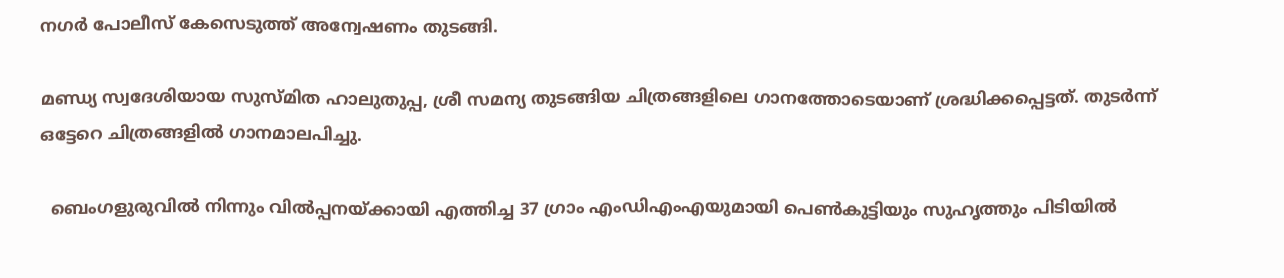നഗർ പോലീസ് കേസെടുത്ത് അന്വേഷണം തുടങ്ങി.

മണ്ഡ്യ സ്വദേശിയായ സുസ്മിത ഹാലുതുപ്പ, ശ്രീ സമന്യ തുടങ്ങിയ ചിത്രങ്ങളിലെ ഗാനത്തോടെയാണ് ശ്രദ്ധിക്കപ്പെട്ടത്. തുടർന്ന് ഒട്ടേറെ ചിത്രങ്ങളിൽ ഗാനമാലപിച്ചു.

  ബെംഗളുരുവില്‍ നിന്നും വില്‍പ്പനയ്ക്കായി എത്തിച്ച 37 ഗ്രാം എംഡിഎംഎയുമായി പെണ്‍കുട്ടിയും സുഹൃത്തും പിടിയില്‍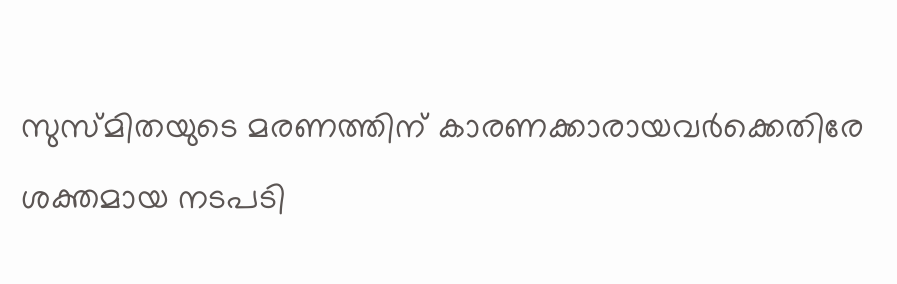സുസ്മിതയുടെ മരണത്തിന് കാരണക്കാരായവർക്കെതിരേ ശക്തമായ നടപടി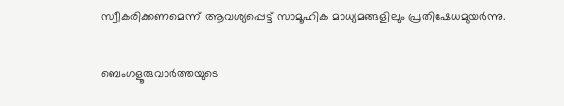സ്വീകരിക്കണമെന്ന് ആവശ്യപ്പെട്ട് സാമൂഹിക മാധ്യമങ്ങളിലും പ്രതിഷേധമുയർന്നു.

ബെംഗളൂരുവാർത്തയുടെ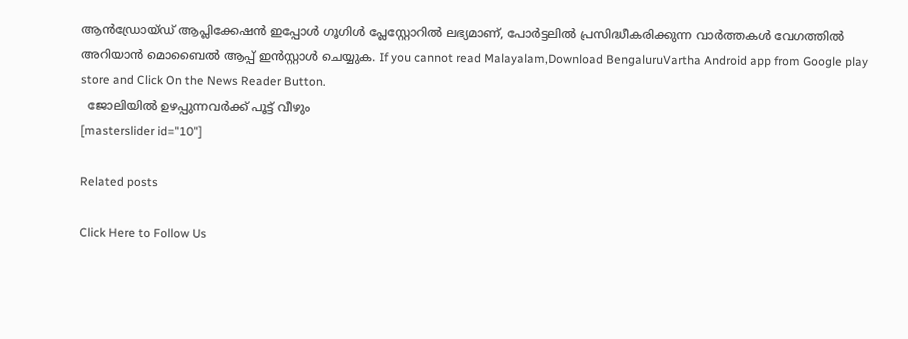ആൻഡ്രോയ്ഡ് ആപ്ലിക്കേഷൻ ഇപ്പോൾ ഗൂഗിൾ പ്ലേസ്റ്റോറിൽ ലഭ്യമാണ്, പോർട്ടലിൽ പ്രസിദ്ധീകരിക്കുന്ന വാർത്തകൾ വേഗത്തിൽ അറിയാൻ മൊബൈൽ ആപ്പ് ഇൻസ്റ്റാൾ ചെയ്യുക. If you cannot read Malayalam,Download BengaluruVartha Android app from Google play store and Click On the News Reader Button.
  ജോലിയിൽ ഉഴപ്പുന്നവർക്ക് പൂട്ട് വീഴും
[masterslider id="10"]

Related posts

Click Here to Follow Us